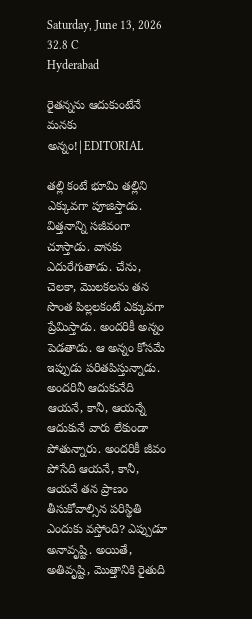Saturday, June 13, 2026
32.8 C
Hyderabad

రైతన్నను ఆదుకుంటేనే మనకు అన్నం!|EDITORIAL

తల్లి కంటే భూమి తల్లిని ఎక్కువగా పూజిస్తాడు. విత్తనాన్ని సజీవంగా చూస్తాడు. వానకు ఎదురేగుతాడు. చేను, చెలకా, మొలకలను తన సొంత పిల్లలకంటే ఎక్కువగా ప్రేమిస్తాడు. అందరికీ అన్నం పెడతాడు. ఆ అన్నం కోసమే ఇప్పుడు పరితపిస్తున్నాడు. అందరినీ ఆదుకునేది ఆయనే, కానీ, ఆయన్నే ఆదుకునే వారు లేకుండా పోతున్నారు. అందరికీ జీవం పోసేది ఆయనే, కానీ, ఆయనే తన ప్రాణం తీసుకోవాల్సిన పరిస్థితి ఎందుకు వస్తోంది? ఎప్పుడూ అనావృష్టి. అయితే, అతివృష్టి, మొత్తానికి రైతుది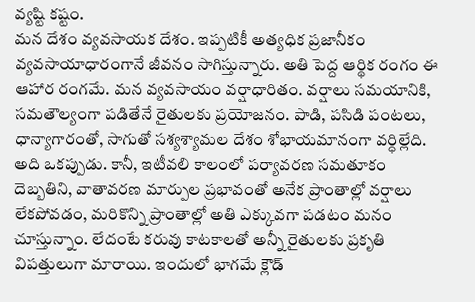వ్యష్టి కష్టం.
మన దేశం వ్యవసాయక దేశం. ఇప్పటికీ అత్యధిక ప్రజానీకం వ్యవసాయాధారంగానే జీవనం సాగిస్తున్నారు. అతి పెద్ద ఆర్థిక రంగం ఈ ఆహార రంగమే. మన వ్యవసాయం వర్షాధారితం. వర్షాలు సమయానికి, సమతౌల్యంగా పడితేనే రైతులకు ప్రయోజనం. పాడి, పసిడి పంటలు, ధాన్యాగారంతో, సాగుతో సశ్యశ్యామల దేశం శోభాయమానంగా వర్ధిల్లేది. అది ఒకప్పుడు. కానీ, ఇటీవలి కాలంలో పర్యావరణ సమతూకం దెబ్బతిని, వాతావరణ మార్పుల ప్రభావంతో అనేక ప్రాంతాల్లో వర్షాలు లేకపోవడం, మరికొన్ని ప్రాంతాల్లో అతి ఎక్కువగా పడటం మనం చూస్తున్నాం. లేదంటే కరువు కాటకాలతో అన్నీ రైతులకు ప్రకృతి విపత్తులుగా మారాయి. ఇందులో భాగమే క్లౌడ్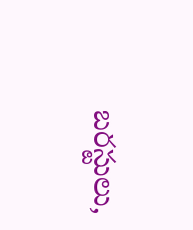బరస్టులు,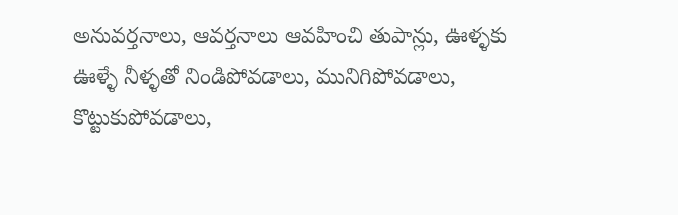అనువర్తనాలు, ఆవర్తనాలు ఆవహించి తుపాన్లు, ఊళ్ళకు ఊళ్ళే నీళ్ళతో నిండిపోవడాలు, మునిగిపోవడాలు, కొట్టుకుపోవడాలు,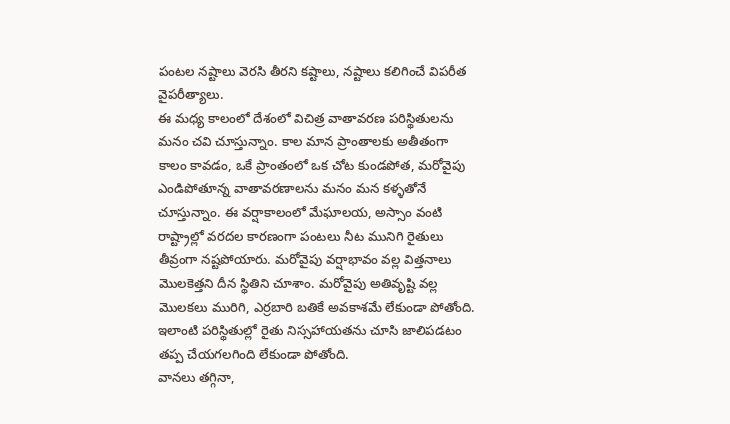పంటల నష్టాలు వెరసి తీరని కష్టాలు, నష్టాలు కలిగించే విపరీత వైపరీత్యాలు.
ఈ మధ్య కాలంలో దేశంలో విచిత్ర వాతావరణ పరిస్థితులను మనం చవి చూస్తున్నాం. కాల మాన ప్రాంతాలకు అతీతంగా కాలం కావడం, ఒకే ప్రాంతంలో ఒక చోట కుండపోత, మరోవైపు ఎండిపోతూన్న వాతావరణాలను మనం మన కళ్ళతోనే చూస్తున్నాం. ఈ వర్షాకాలంలో మేఘాలయ, అస్సాం వంటి రాష్ట్రాల్లో వరదల కారణంగా పంటలు నీట మునిగి రైతులు తీవ్రంగా నష్టపోయారు. మరోవైపు వర్షాభావం వల్ల విత్తనాలు మొలకెత్తని దీన స్థితిని చూశాం. మరోవైపు అతివృష్టి వల్ల మొలకలు మురిగి, ఎర్రబారి బతికే అవకాశమే లేకుండా పోతోంది. ఇలాంటి పరిస్థితుల్లో రైతు నిస్సహాయతను చూసి జాలిపడటం తప్ప చేయగలగింది లేకుండా పోతోంది.
వానలు తగ్గినా,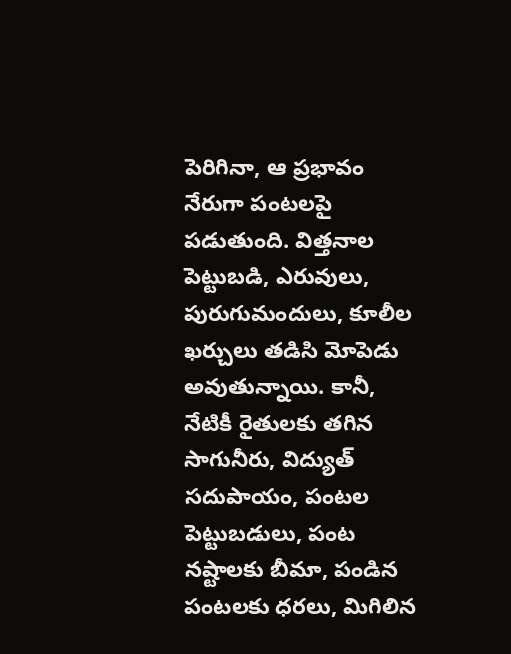పెరిగినా, ఆ ప్రభావం నేరుగా పంటలపై పడుతుంది. విత్తనాల పెట్టుబడి, ఎరువులు, పురుగుమందులు, కూలీల ఖర్చులు తడిసి మోపెడు అవుతున్నాయి. కానీ, నేటికీ రైతులకు తగిన సాగునీరు, విద్యుత్ సదుపాయం, పంటల పెట్టుబడులు, పంట నష్టాలకు బీమా, పండిన పంటలకు ధరలు, మిగిలిన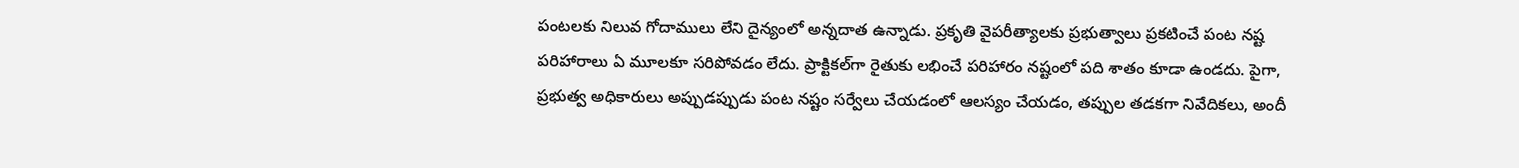పంటలకు నిలువ గోదాములు లేని దైన్యంలో అన్నదాత ఉన్నాడు. ప్రకృతి వైపరీత్యాలకు ప్రభుత్వాలు ప్రకటించే పంట నష్ట పరిహారాలు ఏ మూలకూ సరిపోవడం లేదు. ప్రాక్టికల్‌గా రైతుకు లభించే పరిహారం నష్టంలో పది శాతం కూడా ఉండదు. పైగా, ప్రభుత్వ అధికారులు అప్పుడప్పుడు పంట నష్టం సర్వేలు చేయడంలో ఆలస్యం చేయడం, తప్పుల తడకగా నివేదికలు, అందీ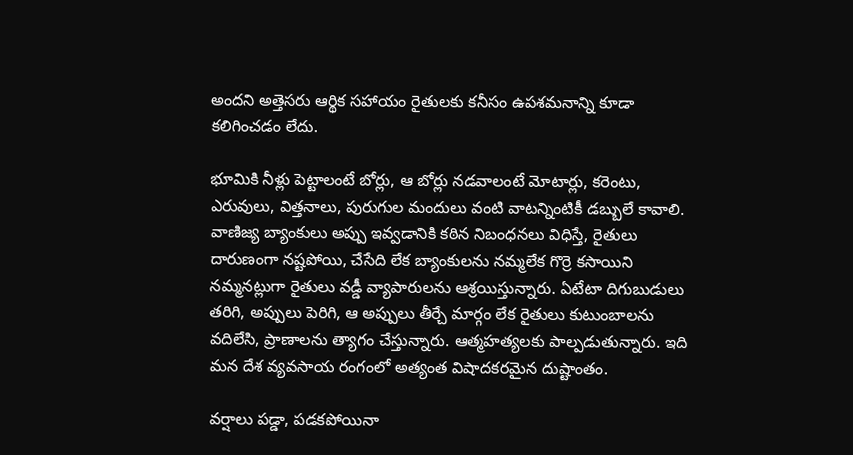అందని అత్తెసరు ఆర్థిక సహాయం రైతులకు కనీసం ఉపశమనాన్ని కూడా కలిగించడం లేదు.

భూమికి నీళ్లు పెట్టాలంటే బోర్లు, ఆ బోర్లు నడవాలంటే మోటార్లు, కరెంటు, ఎరువులు, విత్తనాలు, పురుగుల మందులు వంటి వాటన్నింటికీ డబ్బులే కావాలి. వాణిజ్య బ్యాంకులు అప్పు ఇవ్వడానికి కఠిన నిబంధనలు విధిస్తే, రైతులు దారుణంగా నష్టపోయి, చేసేది లేక బ్యాంకులను నమ్మలేక గొర్రె కసాయిని నమ్మనట్లుగా రైతులు వడ్డీ వ్యాపారులను ఆశ్రయిస్తున్నారు. ఏటేటా దిగుబుడులు తరిగి, అప్పులు పెరిగి, ఆ అప్పులు తీర్చే మార్గం లేక రైతులు కుటుంబాలను వదిలేసి, ప్రాణాలను త్యాగం చేస్తున్నారు. ఆత్మహత్యలకు పాల్పడుతున్నారు. ఇది మన దేశ వ్యవసాయ రంగంలో అత్యంత విషాదకరమైన దుష్టాంతం.

వర్షాలు పడ్డా, పడకపోయినా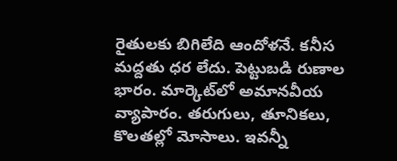రైతులకు బిగిలేది ఆందోళనే. కనీస మద్దతు ధర లేదు. పెట్టుబడి రుణాల భారం. మార్కెట్‌లో అమానవీయ వ్యాపారం. తరుగులు, తూనికలు, కొలతల్లో మోసాలు. ఇవన్నీ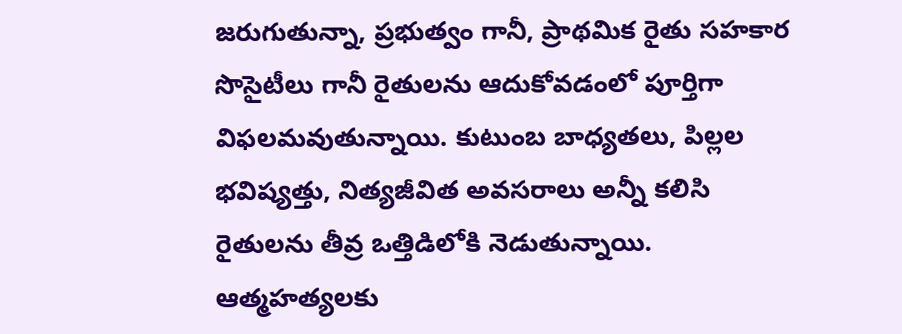జరుగుతున్నా, ప్రభుత్వం గానీ, ప్రాథమిక రైతు సహకార సొసైటీలు గానీ రైతులను ఆదుకోవడంలో పూర్తిగా విఫలమవుతున్నాయి. కుటుంబ బాధ్యతలు, పిల్లల భవిష్యత్తు, నిత్యజీవిత అవసరాలు అన్నీ కలిసి రైతులను తీవ్ర ఒత్తిడిలోకి నెడుతున్నాయి. ఆత్మహత్యలకు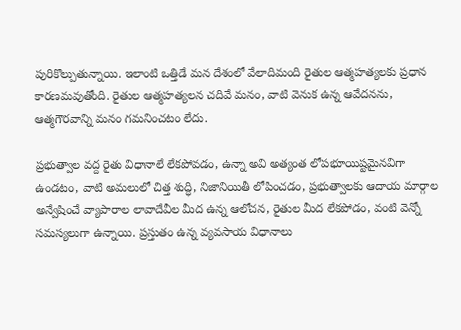పురికొల్పుతున్నాయి. ఇలాంటి ఒత్తిడే మన దేశంలో వేలాదిమంది రైతుల ఆత్మహత్యలకు ప్రధాన కారణమవుతోంది. రైతుల ఆత్మహత్యలన చదివే మనం, వాటి వెనుక ఉన్న ఆవేదనను, ఆత్మగౌరవాన్ని మనం గమనించటం లేదు.

ప్రభుత్వాల వద్ద రైతు విధానాలే లేకపోవడం, ఉన్నా అవి అత్యంత లోపభూయిష్టమైనవిగా ఉండటం, వాటి అమలులో చిత్త శుద్ధి, నిజానియితీ లోపించడం, ప్రభుత్వాలకు ఆదాయ మార్గాల అన్వేషించే వ్యాపారాల లావాదేవీల మీద ఉన్న ఆలోచన, రైతుల మీద లేకపోడం, వంటి వెన్నో సమస్యలుగా ఉన్నాయి. ప్రస్తుతం ఉన్న వ్యవసాయ విధానాలు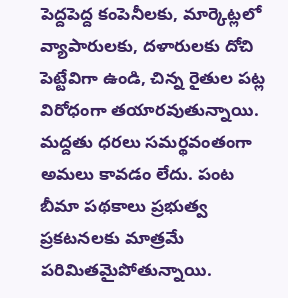పెద్దపెద్ద కంపెనీలకు, మార్కెట్లలో వ్యాపారులకు, దళారులకు దోచి పెట్టేవిగా ఉండి, చిన్న రైతుల పట్ల విరోధంగా తయారవుతున్నాయి. మద్దతు ధరలు సమర్థవంతంగా అమలు కావడం లేదు. పంట బీమా పథకాలు ప్రభుత్వ ప్రకటనలకు మాత్రమే పరిమితమైపోతున్నాయి.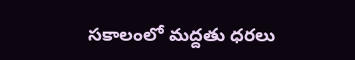సకాలంలో మద్దతు ధరలు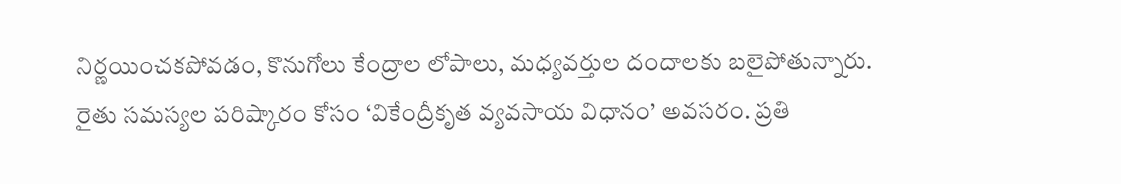నిర్ణయించకపోవడం, కొనుగోలు కేంద్రాల లోపాలు, మధ్యవర్తుల దందాలకు బలైపోతున్నారు.
రైతు సమస్యల పరిష్కారం కోసం ‘వికేంద్రీకృత వ్యవసాయ విధానం’ అవసరం. ప్రతి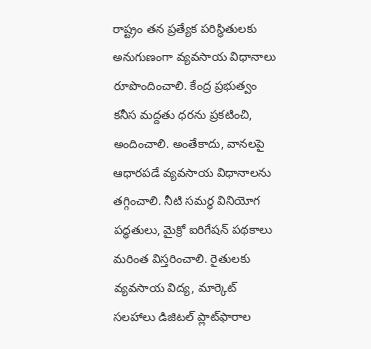రాష్ట్రం తన ప్రత్యేక పరిస్థితులకు అనుగుణంగా వ్యవసాయ విధానాలు రూపొందించాలి. కేంద్ర ప్రభుత్వం కనీస మద్దతు ధరను ప్రకటించి, అందించాలి. అంతేకాదు, వానలపై ఆధారపడే వ్యవసాయ విధానాలను తగ్గించాలి. నీటి సమర్థ వినియోగ పద్ధతులు, మైక్రో ఐరిగేషన్ పథకాలు మరింత విస్తరించాలి. రైతులకు వ్యవసాయ విద్య, మార్కెట్ సలహాలు డిజిటల్‌ ప్లాట్‌ఫారాల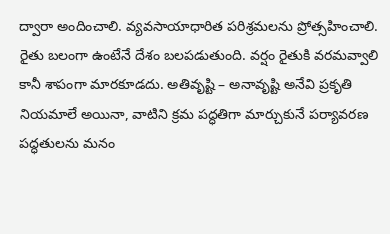ద్వారా అందించాలి. వ్యవసాయాధారిత పరిశ్రమలను ప్రోత్సహించాలి.
రైతు బలంగా ఉంటేనే దేశం బలపడుతుంది. వర్షం రైతుకి వరమవ్వాలి కానీ శాపంగా మారకూడదు. అతివృష్టి – అనావృష్టి అనేవి ప్రకృతి నియమాలే అయినా, వాటిని క్రమ పద్ధతిగా మార్చుకునే పర్యావరణ పద్ధతులను మనం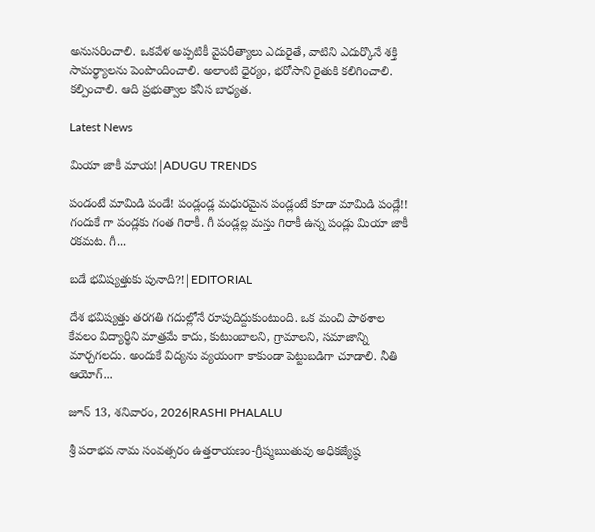అనుసరించాలి. ఒకవేళ అప్పటికీ వైపరీత్యాలు ఎదురైతే, వాటిని ఎదుర్కొనే శక్తి సామర్థ్యాలను పెంపొందించాలి. అలాంటి ధైర్యం, భరోసాని రైతుకి కలిగించాలి. కల్పించాలి. ఆది ప్రభుత్వాల కనీస బాధ్యత.

Latest News

మియా జాకీ మాయ!|ADUGU TRENDS

పండంటే మామిడి పండే! పండ్లండ్ల మధురమైన పండ్లంటే కూడా మామిడి పండ్లే!! గందుకే గా పండ్లకు గంత గిరాకీ. గీ పండ్లల్ల మస్తు గిరాకీ ఉన్న పండ్లు మియా జాకీ రకమట. గీ...

బడే భవిష్యత్తుకు పునాది?!|EDITORIAL

దేశ భవిష్యత్తు తరగతి గదుల్లోనే రూపుదిద్దుకుంటుంది. ఒక మంచి పాఠశాల కేవలం విద్యార్థిని మాత్రమే కాదు, కుటుంబాలని, గ్రామాలని, సమాజాన్ని మార్చగలదు. అందుకే విద్యను వ్యయంగా కాకుండా పెట్టుబడిగా చూడాలి. నీతి ఆయోగ్...

జూన్ 13, శనివారం, 2026|RASHI PHALALU

శ్రీ పరాభవ నామ సంవత్సరం ఉత్తరాయణం-గ్రీష్మఋతువు అధికజ్యేష్ఠ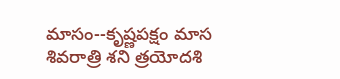మాసం--కృష్ణపక్షం మాస శివరాత్రి శని త్రయోదశి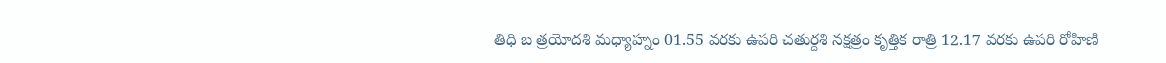తిధి బ త్రయోదశి మధ్యాహ్నం 01.55 వరకు ఉపరి చతుర్దశి నక్షత్రం కృత్తిక రాత్రి 12.17 వరకు ఉపరి రోహిణి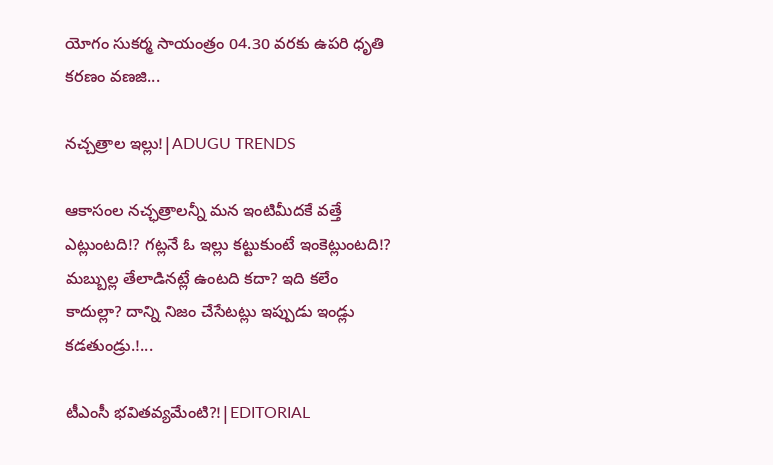యోగం సుకర్మ సాయంత్రం 04.30 వరకు ఉపరి ధృతి కరణం వణజి...

నచ్చత్రాల ఇల్లు!|ADUGU TRENDS

ఆకాసంల నచ్ఛత్రాలన్నీ మన ఇంటిమీదకే వత్తే ఎట్లుంటది!? గట్లనే ఓ ఇల్లు కట్టుకుంటే ఇంకెట్లుంటది!? మబ్బుల్ల తేలాడినట్లే ఉంటది కదా? ఇది కలేం కాదుల్లా? దాన్ని నిజం చేసేటట్లు ఇప్పుడు ఇండ్లు కడతుండ్రు.!...

టీఎంసీ భవితవ్యమేంటి?!|EDITORIAL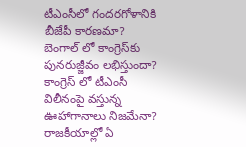టీఎంసీలో గందరగోళానికి బీజేపీ కారణమా? బెంగాల్ లో కాంగ్రెస్‌కు పునరుజ్జీవం లభిస్తుందా? కాంగ్రెస్ లో టీఎంసీ విలీనంపై వస్తున్న ఊహాగానాలు నిజమేనా? రాజకీయాల్లో ఏ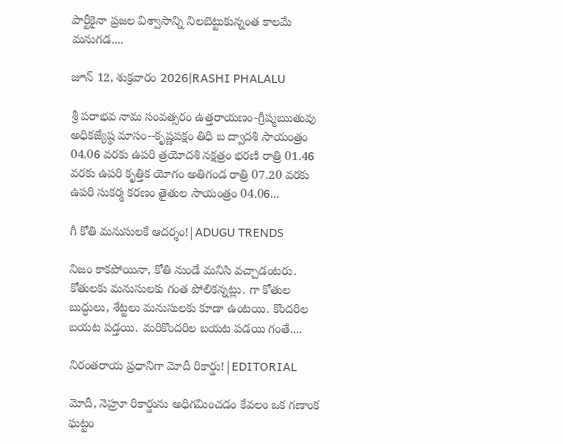పార్టీకైనా ప్రజల విశ్వాసాన్ని నిలబెట్టుకున్నంత కాలమే మనుగడ....

జూన్ 12, శుక్రవారం 2026|RASHI PHALALU

శ్రీ పరాభవ నామ సంవత్సరం ఉత్తరాయణం-గ్రీష్మఋతువు అధికజ్యేష్ఠ మాసం--కృష్ణపక్షం తిధి బ ద్వాదశి సాయంత్రం 04.06 వరకు ఉపరి త్రయోదశి నక్షత్రం భరణి రాత్రి 01.46 వరకు ఉపరి కృత్తిక యోగం అతిగండ రాత్రి 07.20 వరకు ఉపరి సుకర్మ కరణం తైతుల సాయంత్రం 04.06...

గీ కోతి మనుసులకే ఆదర్శం!|ADUGU TRENDS

నిజం కాకపోయినా, కోతి నుండే మనిసి వచ్చాడంటరు. కోతులకు మనుసులకు గంత పోలికన్నట్లు. గా కోతుల బుద్ధులు, శేట్టలు మనుసులకు కూడా ఉంటయి. కొందరిల బయట పడ్తయి. మరికొందరిల బయట పడయి గంతే....

నిరంతరాయ ప్రధానిగా మోదీ రికార్డు!|EDITORIAL

మోదీ, నెహ్రూ రికార్డును అధిగమించడం కేవలం ఒక గణాంక ఘట్టం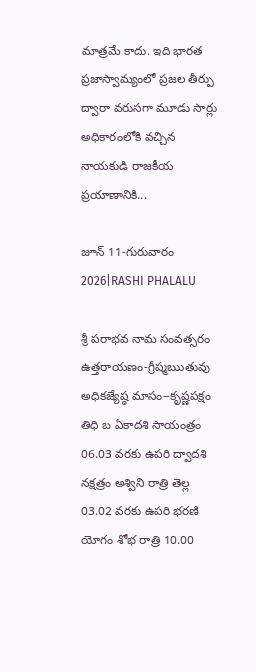మాత్రమే కాదు. ఇది భారత ప్రజాస్వామ్యంలో ప్రజల తీర్పు ద్వారా వరుసగా మూడు సార్లు అధికారంలోకి వచ్చిన నాయకుడి రాజకీయ ప్రయాణానికి...

జూన్ 11-గురువారం 2026|RASHI PHALALU

శ్రీ పరాభవ నామ సంవత్సరం ఉత్తరాయణం-గ్రీష్మఋతువు అధికజ్యేష్ఠ మాసం--కృష్ణపక్షం తిధి బ ఏకాదశి సాయంత్రం 06.03 వరకు ఉపరి ద్వాదశి నక్షత్రం అశ్విని రాత్రి తెల్ల 03.02 వరకు ఉపరి భరణి యోగం శోభ రాత్రి 10.00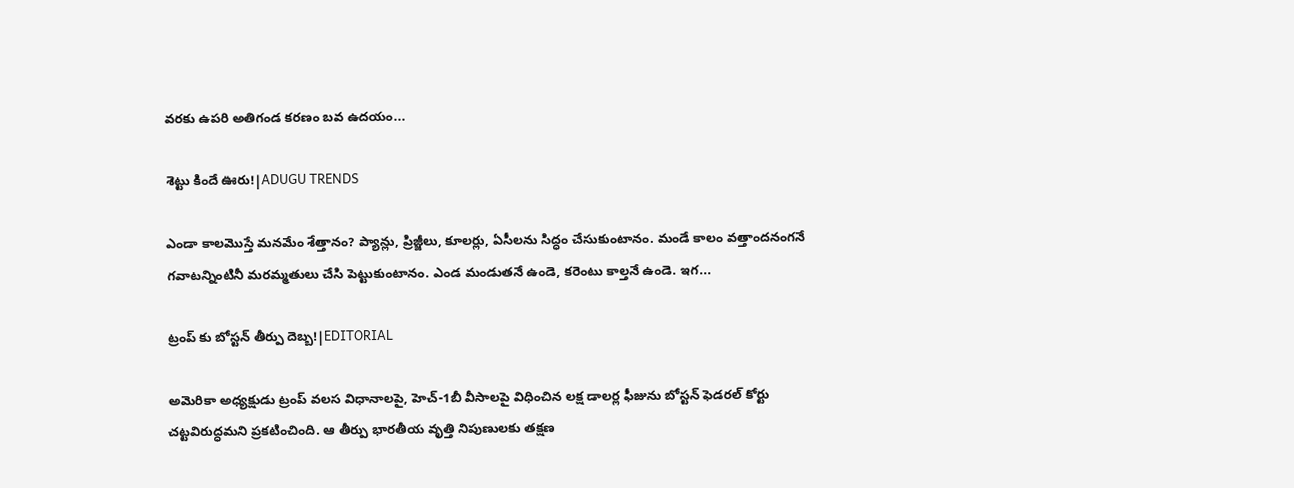వరకు ఉపరి అతిగండ కరణం బవ ఉదయం...

శెట్టు కిందే ఊరు!|ADUGU TRENDS

ఎండా కాలమొస్తే మనమేం శేత్తానం? ప్యాన్లు, ప్రిజ్జీలు, కూలర్లు, ఏసీలను సిద్ధం చేసుకుంటానం. మండే కాలం వత్తాందనంగనే గవాటన్నింటినీ మరమ్మతులు చేసి పెట్టుకుంటానం. ఎండ మండుతనే ఉండె, కరెంటు కాల్తనే ఉండె. ఇగ...

ట్రంప్ కు బోస్టన్ తీర్పు దెబ్బ!|EDITORIAL

అమెరికా అధ్యక్షుడు ట్రంప్ వలస విధానాలపై, హెచ్-1బీ వీసాలపై విధించిన లక్ష డాలర్ల ఫీజును బోస్టన్ ఫెడరల్ కోర్టు చట్టవిరుద్ధమని ప్రకటించింది. ఆ తీర్పు భారతీయ వృత్తి నిపుణులకు తక్షణ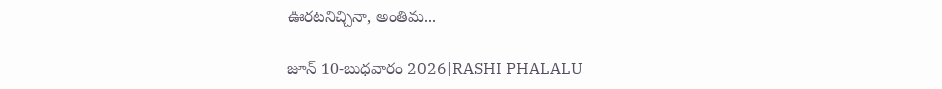ఊరటనిచ్చినా, అంతిమ...

జూన్ 10-బుధవారం 2026|RASHI PHALALU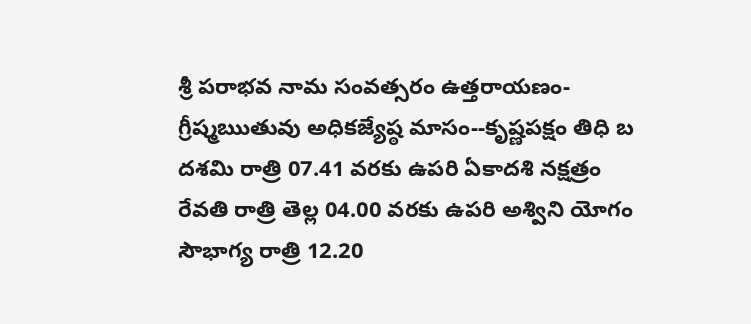శ్రీ పరాభవ నామ సంవత్సరం ఉత్తరాయణం-గ్రీష్మఋతువు అధికజ్యేష్ఠ మాసం--కృష్ణపక్షం తిధి బ దశమి రాత్రి 07.41 వరకు ఉపరి ఏకాదశి నక్షత్రం రేవతి రాత్రి తెల్ల 04.00 వరకు ఉపరి అశ్విని యోగం సౌభాగ్య రాత్రి 12.20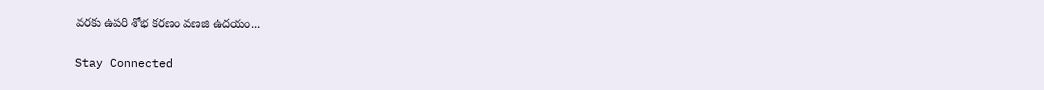వరకు ఉపరి శోభ కరణం వణజి ఉదయం...

Stay Connected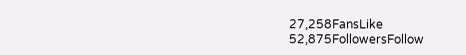27,258FansLike
52,875FollowersFollow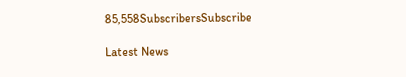85,558SubscribersSubscribe

Latest News